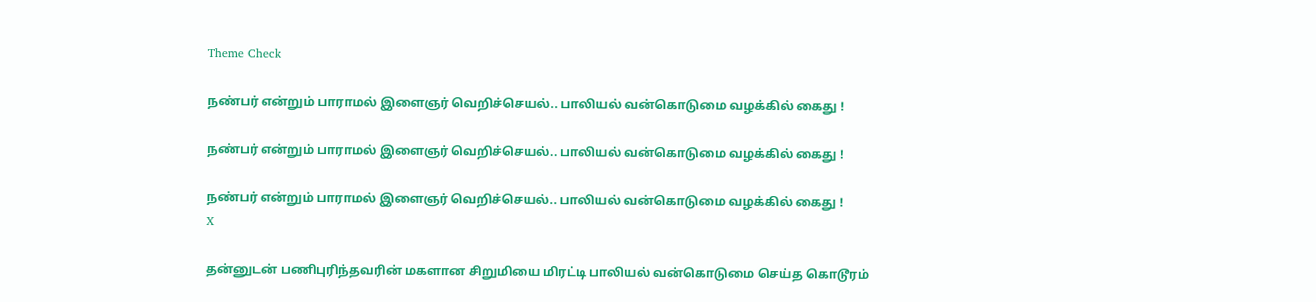Theme Check

நண்பர் என்றும் பாராமல் இளைஞர் வெறிச்செயல்.. பாலியல் வன்கொடுமை வழக்கில் கைது !

நண்பர் என்றும் பாராமல் இளைஞர் வெறிச்செயல்.. பாலியல் வன்கொடுமை வழக்கில் கைது !

நண்பர் என்றும் பாராமல் இளைஞர் வெறிச்செயல்.. பாலியல் வன்கொடுமை வழக்கில் கைது !
X

தன்னுடன் பணிபுரிந்தவரின் மகளான சிறுமியை மிரட்டி பாலியல் வன்கொடுமை செய்த கொடூரம்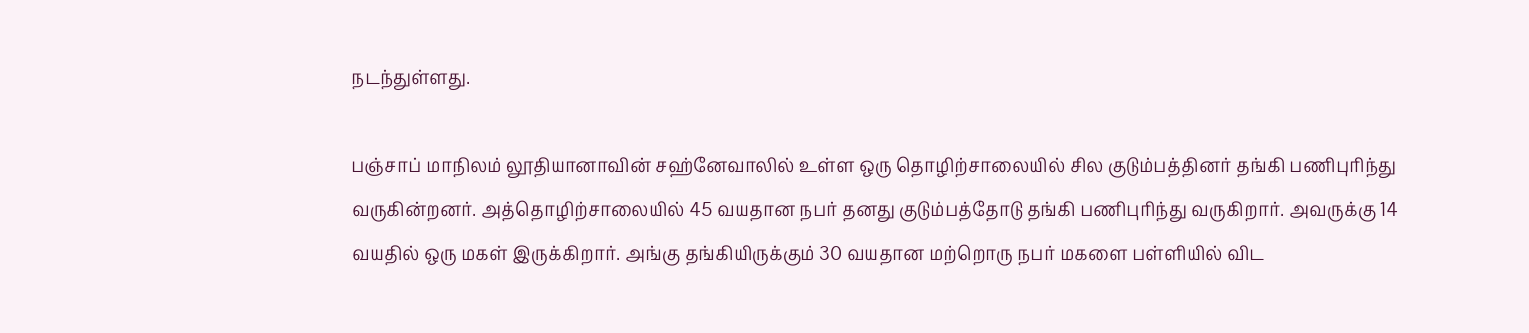நடந்துள்ளது.

பஞ்சாப் மாநிலம் லூதியானாவின் சஹ்னேவாலில் உள்ள ஒரு தொழிற்சாலையில் சில குடும்பத்தினர் தங்கி பணிபுரிந்து வருகின்றனர். அத்தொழிற்சாலையில் 45 வயதான நபர் தனது குடும்பத்தோடு தங்கி பணிபுரிந்து வருகிறார். அவருக்கு 14 வயதில் ஒரு மகள் இருக்கிறார். அங்கு தங்கியிருக்கும் 30 வயதான மற்றொரு நபர் மகளை பள்ளியில் விட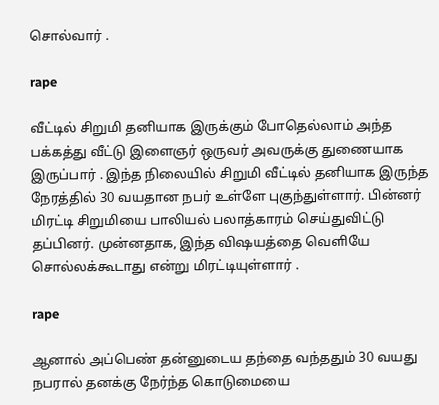சொல்வார் .

rape

வீட்டில் சிறுமி தனியாக இருக்கும் போதெல்லாம் அந்த பக்கத்து வீட்டு இளைஞர் ஒருவர் அவருக்கு துணையாக இருப்பார் . இந்த நிலையில் சிறுமி வீட்டில் தனியாக இருந்த நேரத்தில் 30 வயதான நபர் உள்ளே புகுந்துள்ளார். பின்னர் மிரட்டி சிறுமியை பாலியல் பலாத்காரம் செய்துவிட்டு தப்பினர். முன்னதாக, இந்த விஷயத்தை வெளியே சொல்லக்கூடாது என்று மிரட்டியுள்ளார் .

rape

ஆனால் அப்பெண் தன்னுடைய தந்தை வந்ததும் 30 வயது நபரால் தனக்கு நேர்ந்த கொடுமையை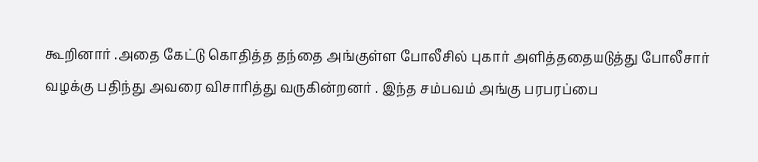கூறினார் .அதை கேட்டு கொதித்த தந்தை அங்குள்ள போலீசில் புகார் அளித்ததையடுத்து போலீசார் வழக்கு பதிந்து அவரை விசாரித்து வருகின்றனர் . இந்த சம்பவம் அங்கு பரபரப்பை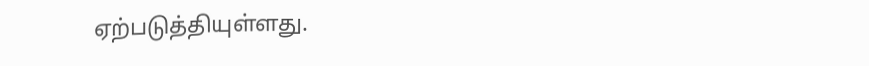ஏற்படுத்தியுள்ளது.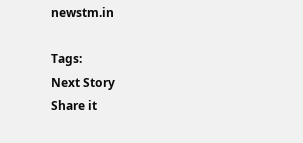newstm.in

Tags:
Next Story
Share it